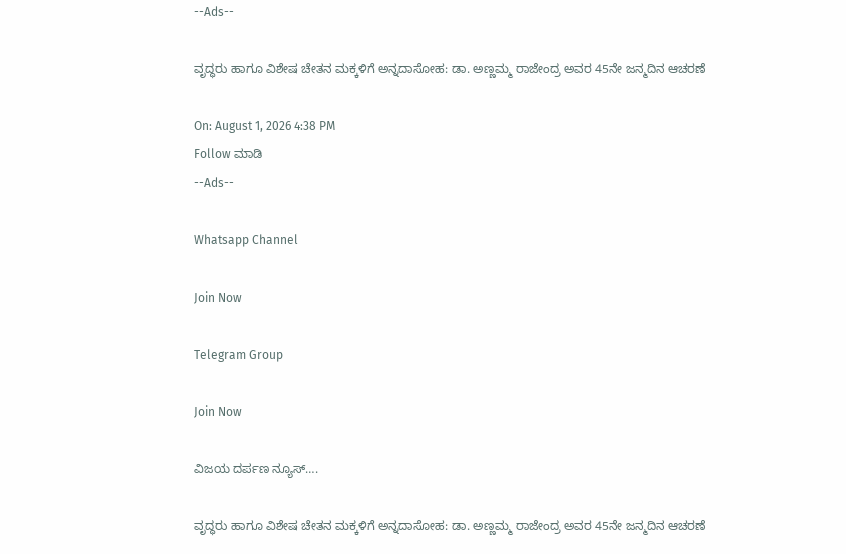--Ads--

ವೃದ್ಧರು ಹಾಗೂ ವಿಶೇಷ ಚೇತನ ಮಕ್ಕಳಿಗೆ ಅನ್ನದಾಸೋಹ: ಡಾ. ಅಣ್ಣಮ್ಮ ರಾಜೇಂದ್ರ ಅವರ 45ನೇ ಜನ್ಮದಿನ ಆಚರಣೆ

On: August 1, 2026 4:38 PM
Follow ಮಾಡಿ
--Ads--

Whatsapp Channel

Join Now

Telegram Group

Join Now

ವಿಜಯ ದರ್ಪಣ ನ್ಯೂಸ್….

ವೃದ್ಧರು ಹಾಗೂ ವಿಶೇಷ ಚೇತನ ಮಕ್ಕಳಿಗೆ ಅನ್ನದಾಸೋಹ: ಡಾ. ಅಣ್ಣಮ್ಮ ರಾಜೇಂದ್ರ ಅವರ 45ನೇ ಜನ್ಮದಿನ ಆಚರಣೆ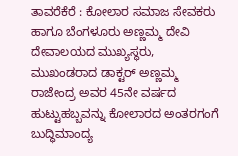ತಾವರೆಕೆರೆ : ಕೋಲಾರ ಸಮಾಜ ಸೇವಕರು ಹಾಗೂ ಬೆಂಗಳೂರು ಅಣ್ಣಮ್ಮ ದೇವಿ ದೇವಾಲಯದ ಮುಖ್ಯಸ್ಥರು, ಮುಖಂಡರಾದ ಡಾಕ್ಟರ್ ಅಣ್ಣಮ್ಮ ರಾಜೇಂದ್ರ ಅವರ 45ನೇ ವರ್ಷದ ಹುಟ್ಟುಹಬ್ಬವನ್ನು ಕೋಲಾರದ ಅಂತರಗಂಗೆ ಬುದ್ಧಿಮಾಂದ್ಯ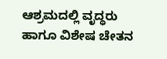ಆಶ್ರಮದಲ್ಲಿ ವೃದ್ಧರು ಹಾಗೂ ವಿಶೇಷ ಚೇತನ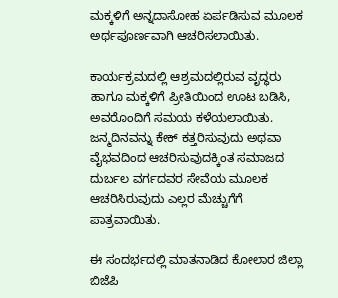ಮಕ್ಕಳಿಗೆ ಅನ್ನದಾಸೋಹ ಏರ್ಪಡಿಸುವ ಮೂಲಕ ಅರ್ಥಪೂರ್ಣವಾಗಿ ಆಚರಿಸಲಾಯಿತು.

ಕಾರ್ಯಕ್ರಮದಲ್ಲಿ ಆಶ್ರಮದಲ್ಲಿರುವ ವೃದ್ಧರು ಹಾಗೂ ಮಕ್ಕಳಿಗೆ ಪ್ರೀತಿಯಿಂದ ಊಟ ಬಡಿಸಿ, ಅವರೊಂದಿಗೆ ಸಮಯ ಕಳೆಯಲಾಯಿತು. ಜನ್ಮದಿನವನ್ನು ಕೇಕ್ ಕತ್ತರಿಸುವುದು ಅಥವಾ ವೈಭವದಿಂದ ಆಚರಿಸುವುದಕ್ಕಿಂತ ಸಮಾಜದ ದುರ್ಬಲ ವರ್ಗದವರ ಸೇವೆಯ ಮೂಲಕ ಆಚರಿಸಿರುವುದು ಎಲ್ಲರ ಮೆಚ್ಚುಗೆಗೆ ಪಾತ್ರವಾಯಿತು.

ಈ ಸಂದರ್ಭದಲ್ಲಿ ಮಾತನಾಡಿದ ಕೋಲಾರ ಜಿಲ್ಲಾ ಬಿಜೆಪಿ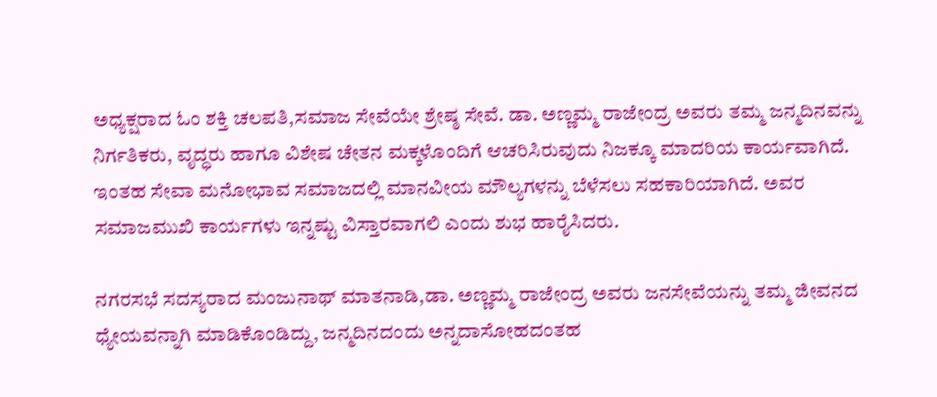ಅಧ್ಯಕ್ಷರಾದ ಓಂ ಶಕ್ತಿ ಚಲಪತಿ,ಸಮಾಜ ಸೇವೆಯೇ ಶ್ರೇಷ್ಠ ಸೇವೆ. ಡಾ. ಅಣ್ಣಮ್ಮ ರಾಜೇಂದ್ರ ಅವರು ತಮ್ಮ ಜನ್ಮದಿನವನ್ನು ನಿರ್ಗತಿಕರು, ವೃದ್ಧರು ಹಾಗೂ ವಿಶೇಷ ಚೇತನ ಮಕ್ಕಳೊಂದಿಗೆ ಆಚರಿಸಿರುವುದು ನಿಜಕ್ಕೂ ಮಾದರಿಯ ಕಾರ್ಯವಾಗಿದೆ. ಇಂತಹ ಸೇವಾ ಮನೋಭಾವ ಸಮಾಜದಲ್ಲಿ ಮಾನವೀಯ ಮೌಲ್ಯಗಳನ್ನು ಬೆಳೆಸಲು ಸಹಕಾರಿಯಾಗಿದೆ. ಅವರ ಸಮಾಜಮುಖಿ ಕಾರ್ಯಗಳು ಇನ್ನಷ್ಟು ವಿಸ್ತಾರವಾಗಲಿ ಎಂದು ಶುಭ ಹಾರೈಸಿದರು.

ನಗರಸಭೆ ಸದಸ್ಯರಾದ ಮಂಜುನಾಥ್ ಮಾತನಾಡಿ,ಡಾ. ಅಣ್ಣಮ್ಮ ರಾಜೇಂದ್ರ ಅವರು ಜನಸೇವೆಯನ್ನು ತಮ್ಮ ಜೀವನದ ಧ್ಯೇಯವನ್ನಾಗಿ ಮಾಡಿಕೊಂಡಿದ್ದು, ಜನ್ಮದಿನದಂದು ಅನ್ನದಾಸೋಹದಂತಹ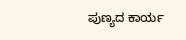ಪುಣ್ಯದ ಕಾರ್ಯ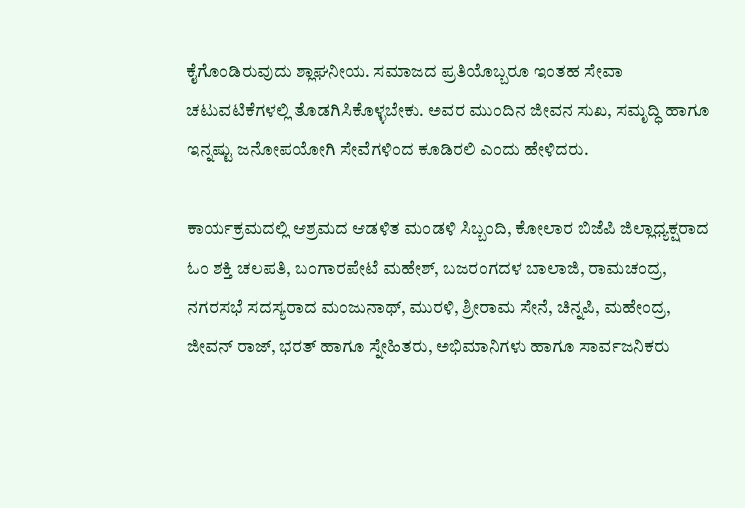ಕೈಗೊಂಡಿರುವುದು ಶ್ಲಾಘನೀಯ. ಸಮಾಜದ ಪ್ರತಿಯೊಬ್ಬರೂ ಇಂತಹ ಸೇವಾ ಚಟುವಟಿಕೆಗಳಲ್ಲಿ ತೊಡಗಿಸಿಕೊಳ್ಳಬೇಕು. ಅವರ ಮುಂದಿನ ಜೀವನ ಸುಖ, ಸಮೃದ್ಧಿ ಹಾಗೂ ಇನ್ನಷ್ಟು ಜನೋಪಯೋಗಿ ಸೇವೆಗಳಿಂದ ಕೂಡಿರಲಿ ಎಂದು ಹೇಳಿದರು.

ಕಾರ್ಯಕ್ರಮದಲ್ಲಿ ಆಶ್ರಮದ ಆಡಳಿತ ಮಂಡಳಿ ಸಿಬ್ಬಂದಿ, ಕೋಲಾರ ಬಿಜೆಪಿ ಜಿಲ್ಲಾಧ್ಯಕ್ಷರಾದ ಓಂ ಶಕ್ತಿ ಚಲಪತಿ, ಬಂಗಾರಪೇಟೆ ಮಹೇಶ್, ಬಜರಂಗದಳ ಬಾಲಾಜಿ, ರಾಮಚಂದ್ರ, ನಗರಸಭೆ ಸದಸ್ಯರಾದ ಮಂಜುನಾಥ್, ಮುರಳಿ, ಶ್ರೀರಾಮ ಸೇನೆ, ಚಿನ್ನಪಿ, ಮಹೇಂದ್ರ, ಜೀವನ್ ರಾಜ್, ಭರತ್ ಹಾಗೂ ಸ್ನೇಹಿತರು, ಅಭಿಮಾನಿಗಳು ಹಾಗೂ ಸಾರ್ವಜನಿಕರು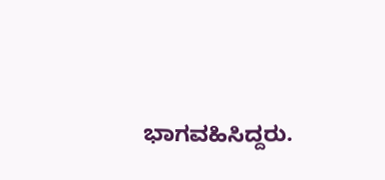ಭಾಗವಹಿಸಿದ್ದರು.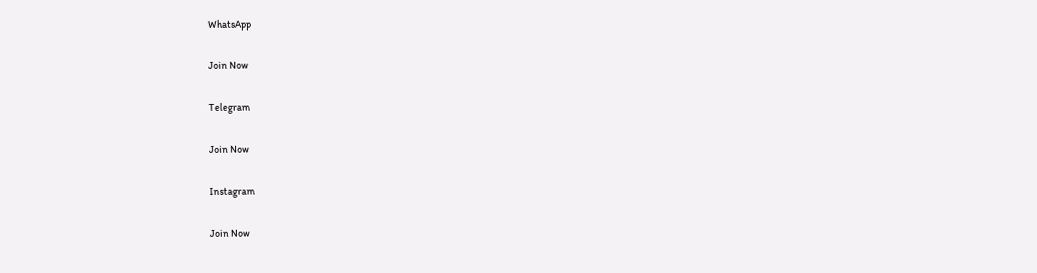WhatsApp

Join Now

Telegram

Join Now

Instagram

Join Now